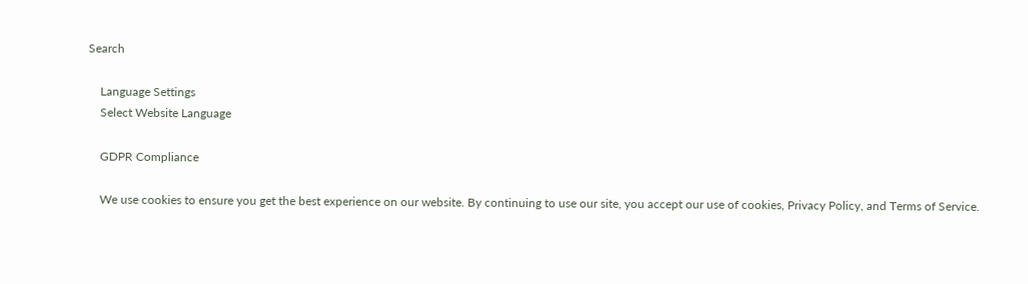Search

    Language Settings
    Select Website Language

    GDPR Compliance

    We use cookies to ensure you get the best experience on our website. By continuing to use our site, you accept our use of cookies, Privacy Policy, and Terms of Service.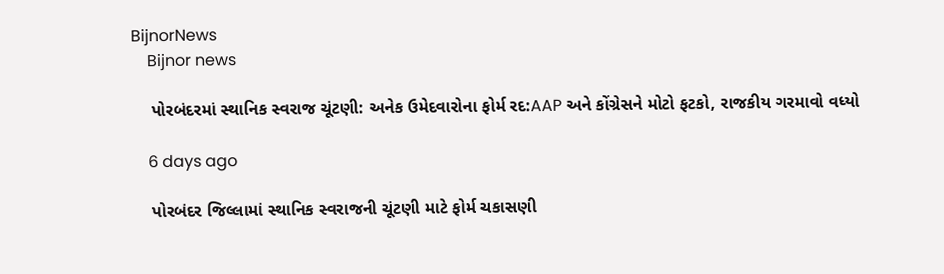BijnorNews
    Bijnor news

    પોરબંદરમાં સ્થાનિક સ્વરાજ ચૂંટણી: અનેક ઉમેદવારોના ફોર્મ રદ:AAP અને કોંગ્રેસને મોટો ફટકો, રાજકીય ગરમાવો વધ્યો

    6 days ago

    પોરબંદર જિલ્લામાં સ્થાનિક સ્વરાજની ચૂંટણી માટે ફોર્મ ચકાસણી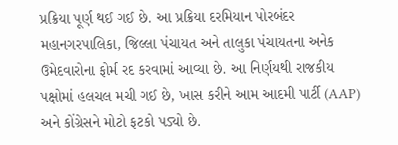પ્રક્રિયા પૂર્ણ થઈ ગઈ છે. આ પ્રક્રિયા દરમિયાન પોરબંદર મહાનગરપાલિકા, જિલ્લા પંચાયત અને તાલુકા પંચાયતના અનેક ઉમેદવારોના ફોર્મ રદ કરવામાં આવ્યા છે. આ નિર્ણયથી રાજકીય પક્ષોમાં હલચલ મચી ગઈ છે, ખાસ કરીને આમ આદમી પાર્ટી (AAP) અને કોંગ્રેસને મોટો ફટકો પડ્યો છે.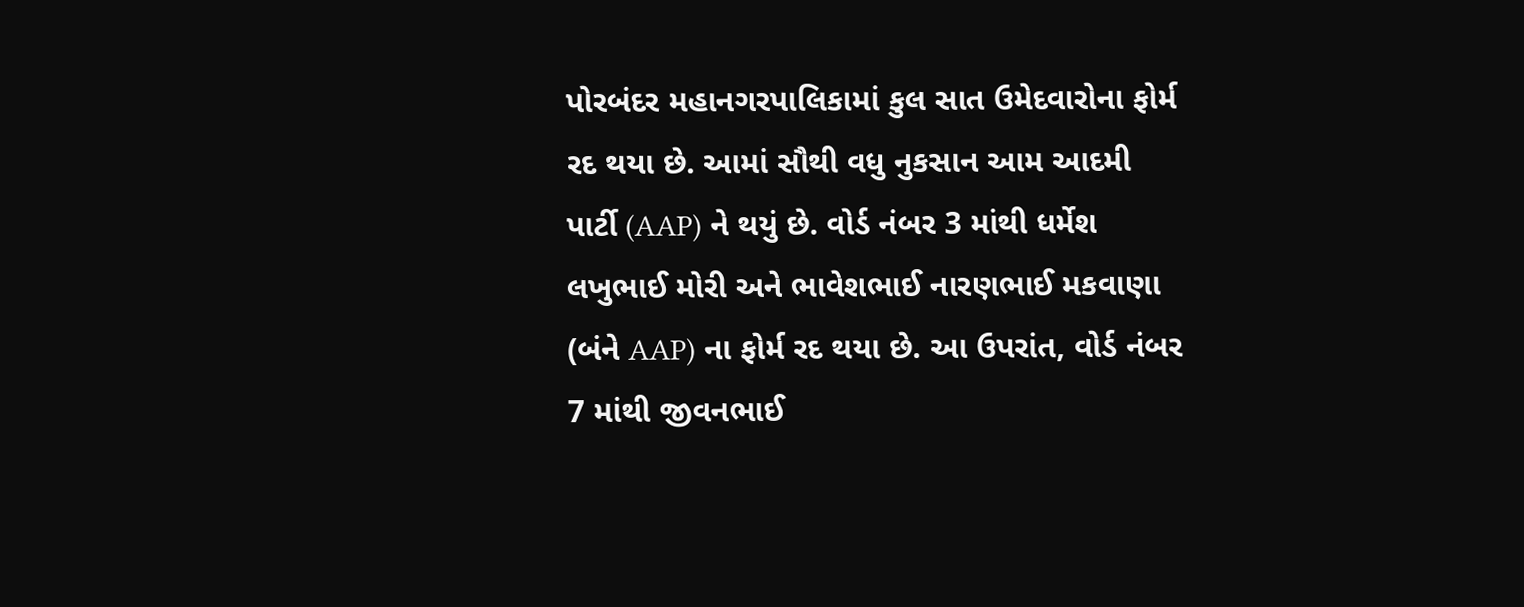પોરબંદર મહાનગરપાલિકામાં કુલ સાત ઉમેદવારોના ફોર્મ રદ થયા છે. આમાં સૌથી વધુ નુકસાન આમ આદમી પાર્ટી (AAP) ને થયું છે. વોર્ડ નંબર 3 માંથી ધર્મેશ લખુભાઈ મોરી અને ભાવેશભાઈ નારણભાઈ મકવાણા (બંને AAP) ના ફોર્મ રદ થયા છે. આ ઉપરાંત, વોર્ડ નંબર 7 માંથી જીવનભાઈ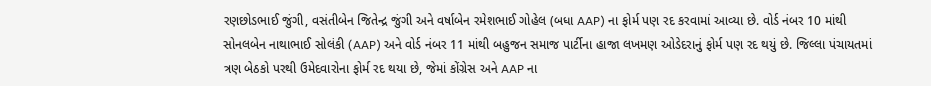રણછોડભાઈ જુંગી, વસંતીબેન જિતેન્દ્ર જુંગી અને વર્ષાબેન રમેશભાઈ ગોહેલ (બધા AAP) ના ફોર્મ પણ રદ કરવામાં આવ્યા છે. વોર્ડ નંબર 10 માંથી સોનલબેન નાથાભાઈ સોલંકી (AAP) અને વોર્ડ નંબર 11 માંથી બહુજન સમાજ પાર્ટીના હાજા લખમણ ઓડેદરાનું ફોર્મ પણ રદ થયું છે. જિલ્લા પંચાયતમાં ત્રણ બેઠકો પરથી ઉમેદવારોના ફોર્મ રદ થયા છે, જેમાં કોંગ્રેસ અને AAP ના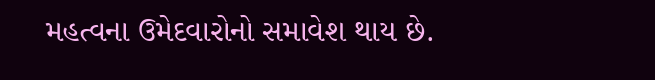મહત્વના ઉમેદવારોનો સમાવેશ થાય છે.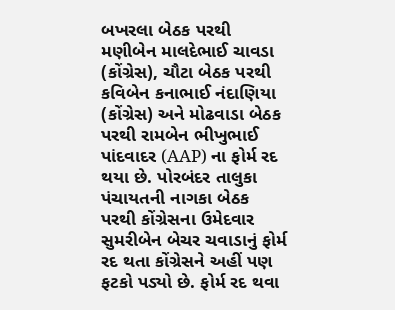બખરલા બેઠક પરથી મણીબેન માલદેભાઈ ચાવડા (કોંગ્રેસ), ચૌટા બેઠક પરથી કવિબેન કનાભાઈ નંદાણિયા (કોંગ્રેસ) અને મોઢવાડા બેઠક પરથી રામબેન ભીખુભાઈ પાંદવાદર (AAP) ના ફોર્મ રદ થયા છે. પોરબંદર તાલુકા પંચાયતની નાગકા બેઠક પરથી કોંગ્રેસના ઉમેદવાર સુમરીબેન બેચર ચવાડાનું ફોર્મ રદ થતા કોંગ્રેસને અહીં પણ ફટકો પડ્યો છે. ફોર્મ રદ થવા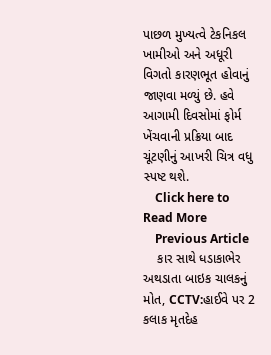પાછળ મુખ્યત્વે ટેકનિકલ ખામીઓ અને અધૂરી વિગતો કારણભૂત હોવાનું જાણવા મળ્યું છે. હવે આગામી દિવસોમાં ફોર્મ ખેંચવાની પ્રક્રિયા બાદ ચૂંટણીનું આખરી ચિત્ર વધુ સ્પષ્ટ થશે.
    Click here to Read More
    Previous Article
    કાર સાથે ધડાકાભેર અથડાતા બાઇક ચાલકનું મોત, CCTV:હાઈવે પર 2 કલાક મૃતદેહ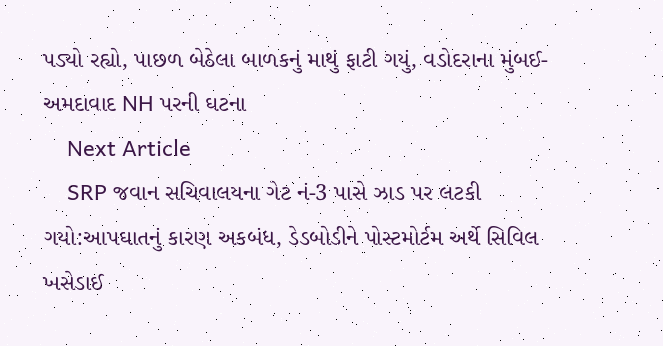પડ્યો રહ્યો, પાછળ બેઠેલા બાળકનું માથું ફાટી ગયું, વડોદરાના મુંબઈ-અમદાવાદ NH પરની ઘટના
    Next Article
    SRP જવાન સચિવાલયના ગેટ નં-3 પાસે ઝાડ પર લટકી ગયો:આપઘાતનું કારણ અકબંધ, ડેડબોડીને પોસ્ટમોર્ટમ અર્થે સિવિલ ખસેડાઈ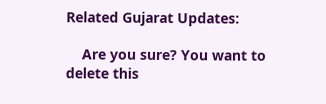Related Gujarat Updates:

    Are you sure? You want to delete this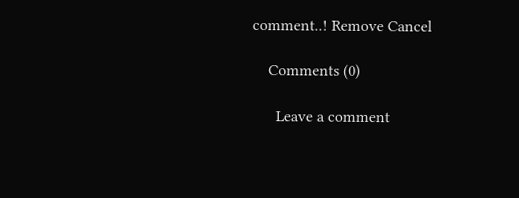comment..! Remove Cancel

    Comments (0)

      Leave a comment